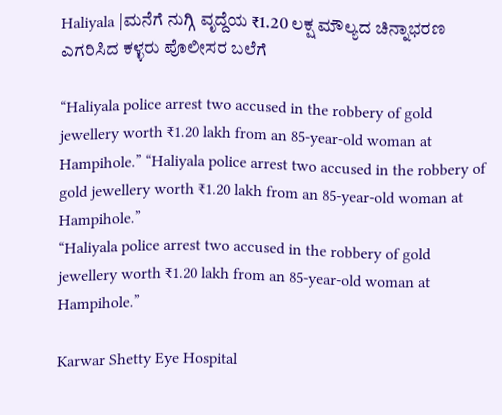Haliyala |ಮನೆಗೆ ನುಗ್ಗಿ ವೃದ್ದೆಯ ₹1.20 ಲಕ್ಷ ಮೌಲ್ಯದ ಚಿನ್ನಾಭರಣ ಎಗರಿಸಿದ ಕಳ್ಳರು ಪೊಲೀಸರ ಬಲೆಗೆ

“Haliyala police arrest two accused in the robbery of gold jewellery worth ₹1.20 lakh from an 85-year-old woman at Hampihole.” “Haliyala police arrest two accused in the robbery of gold jewellery worth ₹1.20 lakh from an 85-year-old woman at Hampihole.”
“Haliyala police arrest two accused in the robbery of gold jewellery worth ₹1.20 lakh from an 85-year-old woman at Hampihole.”

Karwar Shetty Eye Hospital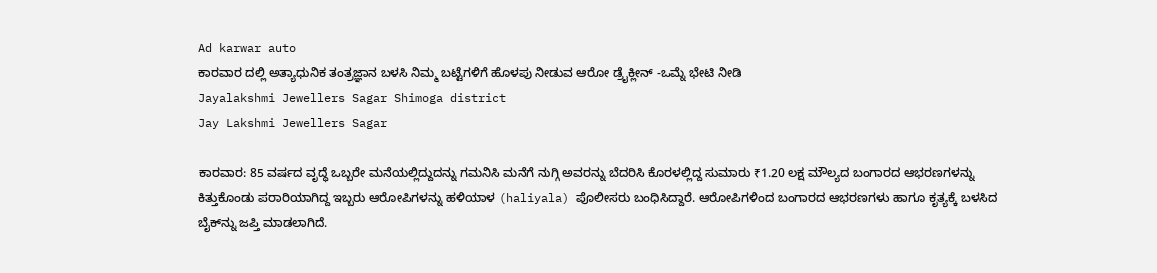Ad karwar auto
ಕಾರವಾರ ದಲ್ಲಿ ಅತ್ಯಾಧುನಿಕ ತಂತ್ರಜ್ಞಾನ ಬಳಸಿ ನಿಮ್ಮ ಬಟ್ಟೆಗಳಿಗೆ ಹೊಳಪು ನೀಡುವ ಆರೋ ಡ್ರೈಕ್ಲೀನ್ -ಒಮ್ನೆ ಭೇಟಿ ನೀಡಿ
Jayalakshmi Jewellers Sagar Shimoga district
Jay Lakshmi Jewellers Sagar

ಕಾರವಾರ: 85 ವರ್ಷದ ವೃದ್ಧೆ ಒಬ್ಬರೇ ಮನೆಯಲ್ಲಿದ್ದುದನ್ನು ಗಮನಿಸಿ ಮನೆಗೆ ನುಗ್ಗಿ ಅವರನ್ನು ಬೆದರಿಸಿ ಕೊರಳಲ್ಲಿದ್ದ ಸುಮಾರು ₹1.20 ಲಕ್ಷ ಮೌಲ್ಯದ ಬಂಗಾರದ ಆಭರಣಗಳನ್ನು ಕಿತ್ತುಕೊಂಡು ಪರಾರಿಯಾಗಿದ್ದ ಇಬ್ಬರು ಆರೋಪಿಗಳನ್ನು ಹಳಿಯಾಳ (haliyala) ಪೊಲೀಸರು ಬಂಧಿಸಿದ್ದಾರೆ. ಆರೋಪಿಗಳಿಂದ ಬಂಗಾರದ ಆಭರಣಗಳು ಹಾಗೂ ಕೃತ್ಯಕ್ಕೆ ಬಳಸಿದ ಬೈಕ್‌ನ್ನು ಜಪ್ತಿ ಮಾಡಲಾಗಿದೆ.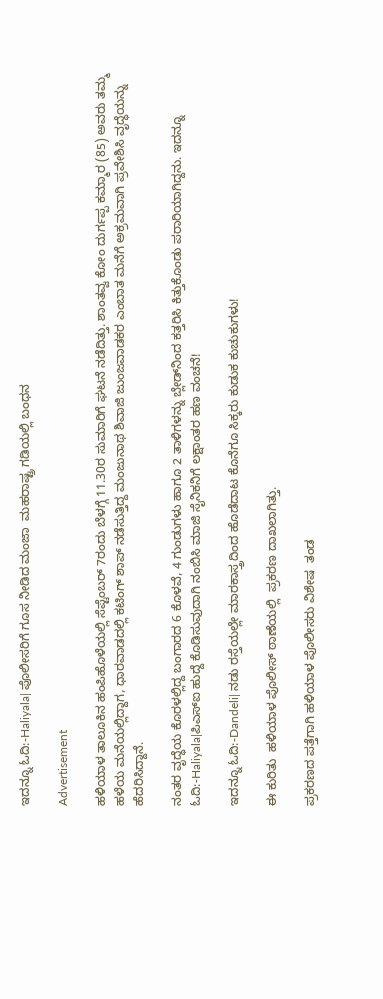ಇದನ್ನೂ ಓದಿ:-Haliyala| ಪೊಲೀಸರಿಗೆ ಗೂಸ ನೀಡಿದ ಮಂಜಾ  ಮಹರಾಷ್ಟ್ರ ಗಡಿಯಲ್ಲಿ ಬಂಧನ

Advertisement

ಹಳಿಯಾಳ ತಾಲೂಕಿನ ಹಂಪಿಹೊಳೆಯಲ್ಲಿ ಸೆಪ್ಟೆಂಬರ್ 7ರಂದು ಬೆಳಗ್ಗೆ 11.30ರ ಸುಮಾರಿಗೆ ಘಟನೆ ನಡೆದಿತ್ತು. ಶಾಂತವ್ವ ಕೋಂ ದುರ್ಗಪ್ಪ ಕಮ್ಮಾರ (85) ಅವರು ತಮ್ಮ ಹಳೆಯ ಮನೆಯಲ್ಲಿದ್ದಾಗ, ಧಾರವಾಡದಲ್ಲಿ ಕಟಿಂಗ್ ಶಾಪ್ ನಡೆಸುತ್ತಿದ್ದ ಮಂಜುನಾಥ ಶಿವಾಜಿ ಜುಂಜವಾಡಕರ ಎಂಬಾತ ಮನೆಗೆ ಅಕ್ರಮವಾಗಿ ಪ್ರವೇಶಿಸಿ ವೃದ್ಧೆಯನ್ನು ಹೆದರಿಸಿದ್ದಾನೆ.

ನಂತರ ವೃದ್ಧೆಯ ಕೊರಳಲ್ಲಿದ್ದ ಬಂಗಾರದ 6 ಕೊಳವೆ, 4 ಗುಂಡುಗಳು ಹಾಗೂ 2 ತಾಳಿಗಳನ್ನು ಬ್ಲೇಡ್‌ನಿಂದ ಕತ್ತರಿಸಿ ಕಿತ್ತುಕೊಂಡು ಪರಾರಿಯಾಗಿದ್ದನು. ಇದನ್ನೂ ಓದಿ:-Haliyala|ಪಿಎಸ್‌ಐ ಹುದ್ದೆ ಕೊಡಿಸುವುದಾಗಿ ನಂಬಿಸಿ ಮಾಜಿ ಸೈನಿಕನಿಗೆ ಲಕ್ಷಾಂತರ ಹಣ ವಂಚನೆ!

ಇದನ್ನೂ ಓದಿ:-Dandeli| ನಡು ರಸ್ತೆಯಲ್ಲೇ ಮಾರಕಾಸ್ತ್ರದಿಂದ ಹೊಡೆದಾಟ ಕೊನೆಗೂ ಸಿಕ್ಕರು ಕುಡುಕ ಕುಚುಕುಗಳು!

ಈ ಕುರಿತು  ಹಳಿಯಾಳ ಪೊಲೀಸ್ ಠಾಣೆಯಲ್ಲಿ  ಪ್ರಕರಣ ದಾಖಲಾಗಿತ್ತು.

ಪ್ರಕರಣದ ಪತ್ತೆಗಾಗಿ ಹಳಿಯಾಳ ಪೊಲೀಸರು ವಿಶೇಷ  ತಂಡ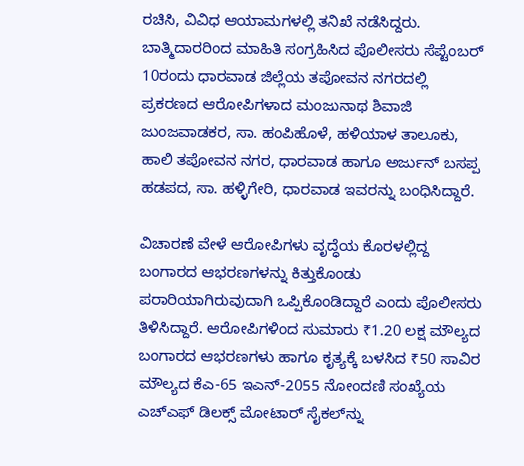ರಚಿಸಿ, ವಿವಿಧ ಆಯಾಮಗಳಲ್ಲಿ ತನಿಖೆ ನಡೆಸಿದ್ದರು. ಬಾತ್ಮಿದಾರರಿಂದ ಮಾಹಿತಿ ಸಂಗ್ರಹಿಸಿದ ಪೊಲೀಸರು ಸೆಪ್ಟೆಂಬರ್ 10ರಂದು ಧಾರವಾಡ ಜಿಲ್ಲೆಯ ತಪೋವನ ನಗರದಲ್ಲಿ ಪ್ರಕರಣದ ಆರೋಪಿಗಳಾದ ಮಂಜುನಾಥ ಶಿವಾಜಿ ಜುಂಜವಾಡಕರ, ಸಾ. ಹಂಪಿಹೊಳೆ, ಹಳಿಯಾಳ ತಾಲೂಕು, ಹಾಲಿ ತಪೋವನ ನಗರ, ಧಾರವಾಡ ಹಾಗೂ ಅರ್ಜುನ್ ಬಸಪ್ಪ ಹಡಪದ, ಸಾ. ಹಳ್ಳಿಗೇರಿ, ಧಾರವಾಡ ಇವರನ್ನು ಬಂಧಿಸಿದ್ದಾರೆ.

ವಿಚಾರಣೆ ವೇಳೆ ಆರೋಪಿಗಳು ವೃದ್ಧೆಯ ಕೊರಳಲ್ಲಿದ್ದ ಬಂಗಾರದ ಆಭರಣಗಳನ್ನು ಕಿತ್ತುಕೊಂಡು ಪರಾರಿಯಾಗಿರುವುದಾಗಿ ಒಪ್ಪಿಕೊಂಡಿದ್ದಾರೆ ಎಂದು ಪೊಲೀಸರು ತಿಳಿಸಿದ್ದಾರೆ. ಆರೋಪಿಗಳಿಂದ ಸುಮಾರು ₹1.20 ಲಕ್ಷ ಮೌಲ್ಯದ ಬಂಗಾರದ ಆಭರಣಗಳು ಹಾಗೂ ಕೃತ್ಯಕ್ಕೆ ಬಳಸಿದ ₹50 ಸಾವಿರ ಮೌಲ್ಯದ ಕೆಎ-65 ಇಎನ್-2055 ನೋಂದಣಿ ಸಂಖ್ಯೆಯ ಎಚ್‌ಎಫ್ ಡಿಲಕ್ಸ್ ಮೋಟಾರ್ ಸೈಕಲ್‌ನ್ನು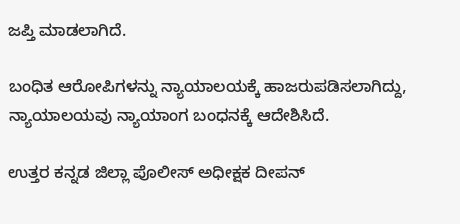ಜಪ್ತಿ ಮಾಡಲಾಗಿದೆ.

ಬಂಧಿತ ಆರೋಪಿಗಳನ್ನು ನ್ಯಾಯಾಲಯಕ್ಕೆ ಹಾಜರುಪಡಿಸಲಾಗಿದ್ದು, ನ್ಯಾಯಾಲಯವು ನ್ಯಾಯಾಂಗ ಬಂಧನಕ್ಕೆ ಆದೇಶಿಸಿದೆ.

ಉತ್ತರ ಕನ್ನಡ ಜಿಲ್ಲಾ ಪೊಲೀಸ್ ಅಧೀಕ್ಷಕ ದೀಪನ್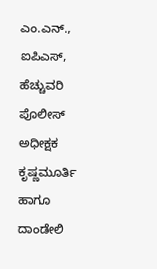ಎಂ.ಎನ್., ಐಪಿಎಸ್, ಹೆಚ್ಚುವರಿ ಪೊಲೀಸ್ ಅಧೀಕ್ಷಕ ಕೃಷ್ಣಮೂರ್ತಿ ಹಾಗೂ ದಾಂಡೇಲಿ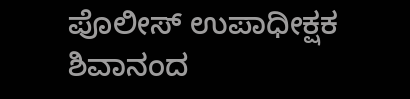ಪೊಲೀಸ್ ಉಪಾಧೀಕ್ಷಕ ಶಿವಾನಂದ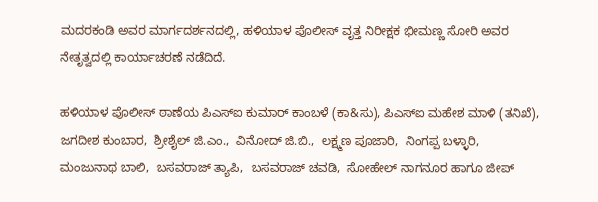ಮದರಕಂಡಿ ಅವರ ಮಾರ್ಗದರ್ಶನದಲ್ಲಿ, ಹಳಿಯಾಳ ಪೊಲೀಸ್ ವೃತ್ತ ನಿರೀಕ್ಷಕ ಭೀಮಣ್ಣ ಸೋರಿ ಅವರ ನೇತೃತ್ವದಲ್ಲಿ ಕಾರ್ಯಾಚರಣೆ ನಡೆದಿದೆ.

ಹಳಿಯಾಳ ಪೊಲೀಸ್ ಠಾಣೆಯ ಪಿಎಸ್‌ಐ ಕುಮಾರ್ ಕಾಂಬಳೆ (ಕಾ&ಸು), ಪಿಎಸ್‌ಐ ಮಹೇಶ ಮಾಳಿ (ತನಿಖೆ),  ಜಗದೀಶ ಕುಂಬಾರ,  ಶ್ರೀಶೈಲ್ ಜಿ.ಎಂ.,  ವಿನೋದ್ ಜಿ.ಬಿ.,  ಲಕ್ಷ್ಮಣ ಪೂಜಾರಿ,  ನಿಂಗಪ್ಪ ಬಳ್ಳಾರಿ,  ಮಂಜುನಾಥ ಬಾಲಿ,  ಬಸವರಾಜ್ ತ್ಯಾಪಿ,  ಬಸವರಾಜ್ ಚವಡಿ,  ಸೋಹೇಲ್ ನಾಗನೂರ ಹಾಗೂ ಜೀಪ್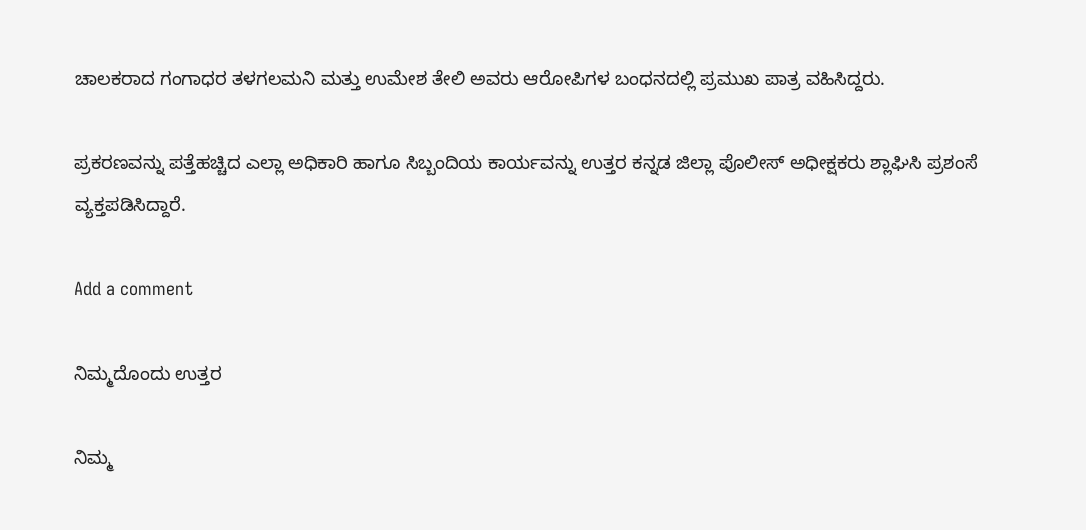ಚಾಲಕರಾದ ಗಂಗಾಧರ ತಳಗಲಮನಿ ಮತ್ತು ಉಮೇಶ ತೇಲಿ ಅವರು ಆರೋಪಿಗಳ ಬಂಧನದಲ್ಲಿ ಪ್ರಮುಖ ಪಾತ್ರ ವಹಿಸಿದ್ದರು.

ಪ್ರಕರಣವನ್ನು ಪತ್ತೆಹಚ್ಚಿದ ಎಲ್ಲಾ ಅಧಿಕಾರಿ ಹಾಗೂ ಸಿಬ್ಬಂದಿಯ ಕಾರ್ಯವನ್ನು ಉತ್ತರ ಕನ್ನಡ ಜಿಲ್ಲಾ ಪೊಲೀಸ್ ಅಧೀಕ್ಷಕರು ಶ್ಲಾಘಿಸಿ ಪ್ರಶಂಸೆ ವ್ಯಕ್ತಪಡಿಸಿದ್ದಾರೆ.

Add a comment

ನಿಮ್ಮದೊಂದು ಉತ್ತರ

ನಿಮ್ಮ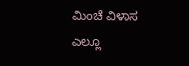ಮಿಂಚೆ ವಿಳಾಸ ಎಲ್ಲೂ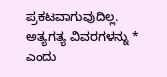ಪ್ರಕಟವಾಗುವುದಿಲ್ಲ. ಅತ್ಯಗತ್ಯ ವಿವರಗಳನ್ನು * ಎಂದು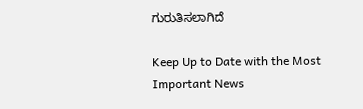ಗುರುತಿಸಲಾಗಿದೆ

Keep Up to Date with the Most Important News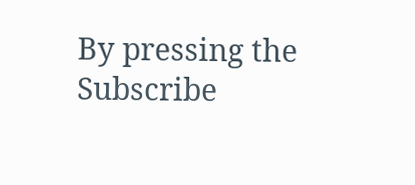By pressing the Subscribe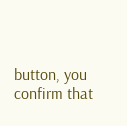button, you confirm that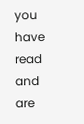you have read and are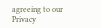agreeing to our Privacy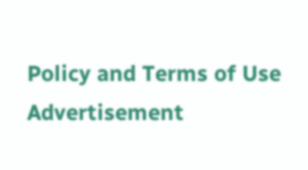Policy and Terms of Use
Advertisement